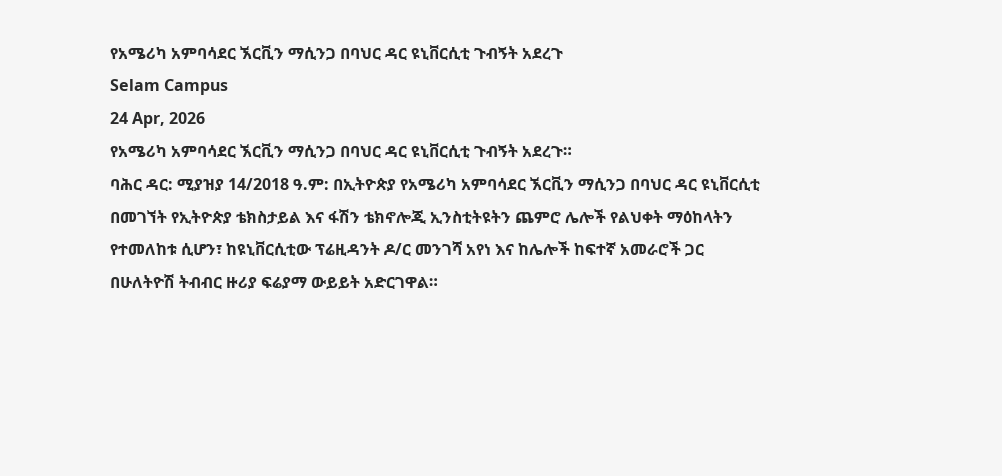የአሜሪካ አምባሳደር ኧርቪን ማሲንጋ በባህር ዳር ዩኒቨርሲቲ ጉብኝት አደረጉ
Selam Campus
24 Apr, 2026
የአሜሪካ አምባሳደር ኧርቪን ማሲንጋ በባህር ዳር ዩኒቨርሲቲ ጉብኝት አደረጉ።
ባሕር ዳር: ሚያዝያ 14/2018 ዓ.ም: በኢትዮጵያ የአሜሪካ አምባሳደር ኧርቪን ማሲንጋ በባህር ዳር ዩኒቨርሲቲ በመገኘት የኢትዮጵያ ቴክስታይል እና ፋሽን ቴክኖሎጂ ኢንስቲትዩትን ጨምሮ ሌሎች የልህቀት ማዕከላትን የተመለከቱ ሲሆን፣ ከዩኒቨርሲቲው ፕሬዚዳንት ዶ/ር መንገሻ አየነ እና ከሌሎች ከፍተኛ አመራሮች ጋር በሁለትዮሽ ትብብር ዙሪያ ፍሬያማ ውይይት አድርገዋል።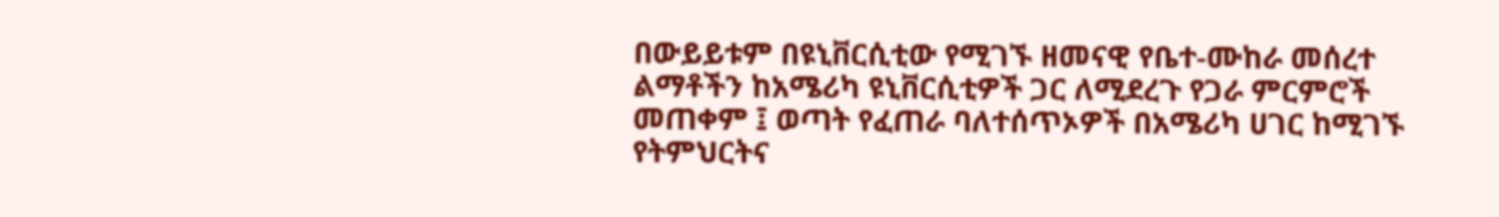በውይይቱም በዩኒቨርሲቲው የሚገኙ ዘመናዊ የቤተ-ሙከራ መሰረተ ልማቶችን ከአሜሪካ ዩኒቨርሲቲዎች ጋር ለሚደረጉ የጋራ ምርምሮች መጠቀም ፤ ወጣት የፈጠራ ባለተሰጥኦዎች በአሜሪካ ሀገር ከሚገኙ የትምህርትና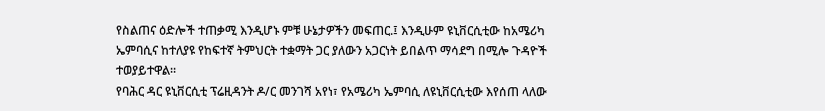የስልጠና ዕድሎች ተጠቃሚ እንዲሆኑ ምቹ ሁኔታዎችን መፍጠር.፤ እንዲሁም ዩኒቨርሲቲው ከአሜሪካ ኤምባሲና ከተለያዩ የከፍተኛ ትምህርት ተቋማት ጋር ያለውን አጋርነት ይበልጥ ማሳደግ በሚሎ ጉዳዮች ተወያይተዋል።
የባሕር ዳር ዩኒቨርሲቲ ፕሬዚዳንት ዶ/ር መንገሻ አየነ፣ የአሜሪካ ኤምባሲ ለዩኒቨርሲቲው እየሰጠ ላለው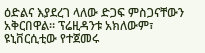ዕድልና እያደረገ ላለው ድጋፍ ምስጋናቸውን አቅርበዋል። ፕሬዚዳንቱ አክለውም፣ ዩኒቨርሲቲው የተጀመሩ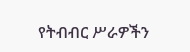የትብብር ሥራዎችን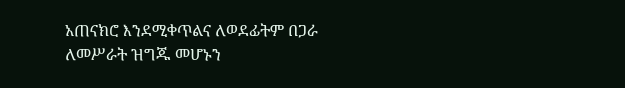አጠናክሮ እንደሚቀጥልና ለወደፊትም በጋራ ለመሥራት ዝግጁ መሆኑን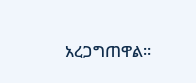አረጋግጠዋል።